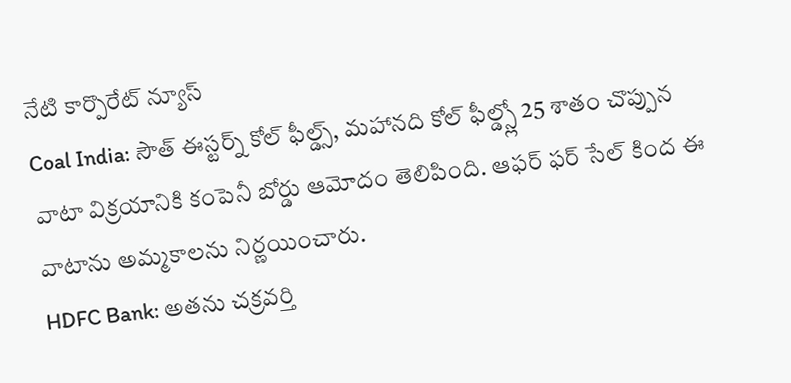నేటి కార్పొరేట్ న్యూస్
Coal India: సౌత్ ఈస్టర్న్ కోల్ ఫీల్డ్స్, మహానది కోల్ ఫీల్డ్స్లో 25 శాతం చొప్పున వాటా విక్రయానికి కంపెనీ బోర్డు ఆమోదం తెలిపింది. ఆఫర్ ఫర్ సేల్ కింద ఈ వాటాను అమ్మకాలను నిర్ణయించారు.
HDFC Bank: అతను చక్రవర్తి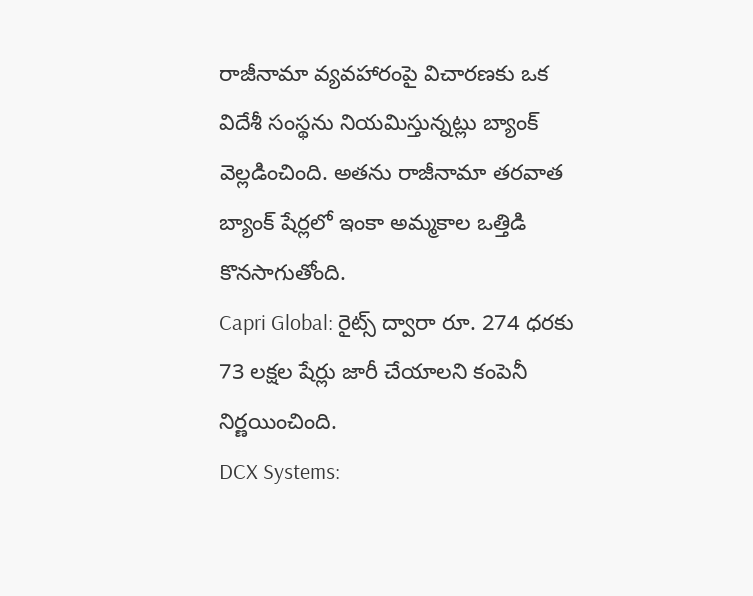రాజీనామా వ్యవహారంపై విచారణకు ఒక విదేశీ సంస్థను నియమిస్తున్నట్లు బ్యాంక్ వెల్లడించింది. అతను రాజీనామా తరవాత బ్యాంక్ షేర్లలో ఇంకా అమ్మకాల ఒత్తిడి కొనసాగుతోంది.
Capri Global: రైట్స్ ద్వారా రూ. 274 ధరకు 73 లక్షల షేర్లు జారీ చేయాలని కంపెనీ నిర్ణయించింది.
DCX Systems: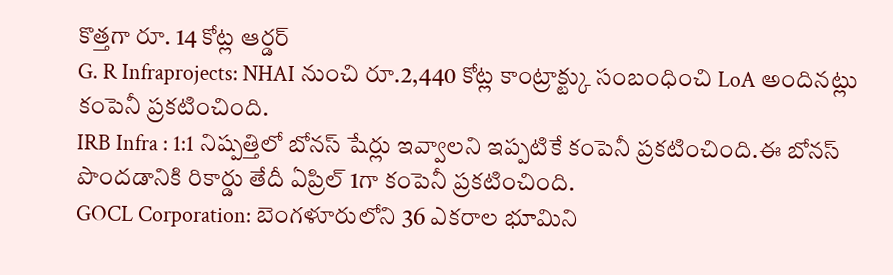కొత్తగా రూ. 14 కోట్ల ఆర్డర్
G. R Infraprojects: NHAI నుంచి రూ.2,440 కోట్ల కాంట్రాక్ట్కు సంబంధించి LoA అందినట్లు కంపెనీ ప్రకటించింది.
IRB Infra : 1:1 నిష్పత్తిలో బోనస్ షేర్లు ఇవ్వాలని ఇప్పటికే కంపెనీ ప్రకటించింది.ఈ బోనస్ పొందడానికి రికార్డు తేదీ ఏప్రిల్ 1గా కంపెనీ ప్రకటించింది.
GOCL Corporation: బెంగళూరులోని 36 ఎకరాల భూమిని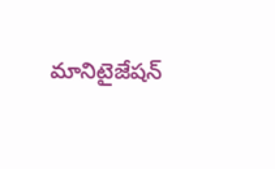మానిటైజేషన్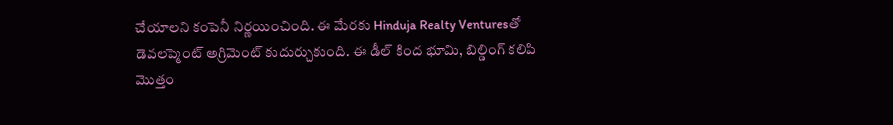చేయాలని కంపెనీ నిర్ణయించింది. ఈ మేరకు Hinduja Realty Venturesతో డెవలప్మెంట్ అగ్రిమెంట్ కుదుర్చుకుంది. ఈ డీల్ కింద భూమి, బిల్డింగ్ కలిపి మొత్తం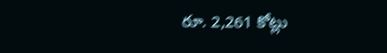రూ. 2,261 కోట్లు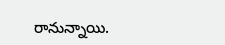రానున్నాయి.